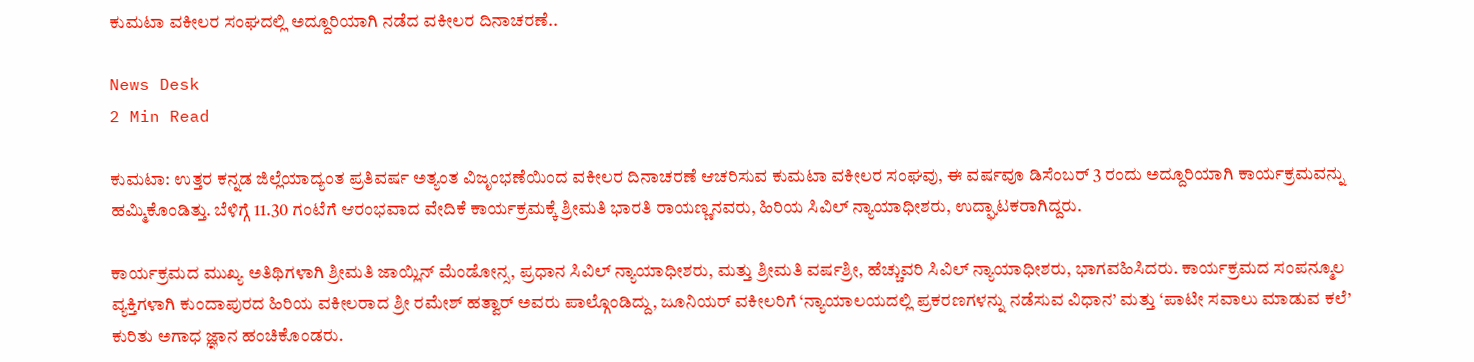ಕುಮಟಾ ವಕೀಲರ ಸಂಘದಲ್ಲಿ ಅದ್ದೂರಿಯಾಗಿ ನಡೆದ ವಕೀಲರ ದಿನಾಚರಣೆ..

News Desk
2 Min Read

ಕುಮಟಾ: ಉತ್ತರ ಕನ್ನಡ ಜಿಲ್ಲೆಯಾದ್ಯಂತ ಪ್ರತಿವರ್ಷ ಅತ್ಯಂತ ವಿಜೃಂಭಣೆಯಿಂದ ವಕೀಲರ ದಿನಾಚರಣೆ ಆಚರಿಸುವ ಕುಮಟಾ ವಕೀಲರ ಸಂಘವು, ಈ ವರ್ಷವೂ ಡಿಸೆಂಬರ್ 3 ರಂದು ಅದ್ದೂರಿಯಾಗಿ ಕಾರ್ಯಕ್ರಮವನ್ನು ಹಮ್ಮಿಕೊಂಡಿತ್ತು. ಬೆಳಿಗ್ಗೆ 11.30 ಗಂಟೆಗೆ ಆರಂಭವಾದ ವೇದಿಕೆ ಕಾರ್ಯಕ್ರಮಕ್ಕೆ ಶ್ರೀಮತಿ ಭಾರತಿ ರಾಯಣ್ಣನವರು, ಹಿರಿಯ ಸಿವಿಲ್ ನ್ಯಾಯಾಧೀಶರು, ಉದ್ಘಾಟಕರಾಗಿದ್ದರು.

ಕಾರ್ಯಕ್ರಮದ ಮುಖ್ಯ ಅತಿಥಿಗಳಾಗಿ ಶ್ರೀಮತಿ ಜಾಯ್ಲಿನ್ ಮೆಂಡೋನ್ಸ, ಪ್ರಧಾನ ಸಿವಿಲ್ ನ್ಯಾಯಾಧೀಶರು, ಮತ್ತು ಶ್ರೀಮತಿ ವರ್ಷಶ್ರೀ, ಹೆಚ್ಚುವರಿ ಸಿವಿಲ್ ನ್ಯಾಯಾಧೀಶರು, ಭಾಗವಹಿಸಿದರು. ಕಾರ್ಯಕ್ರಮದ ಸಂಪನ್ಮೂಲ ವ್ಯಕ್ತಿಗಳಾಗಿ ಕುಂದಾಪುರದ ಹಿರಿಯ ವಕೀಲರಾದ ಶ್ರೀ ರಮೇಶ್ ಹತ್ವಾರ್ ಅವರು ಪಾಲ್ಗೊಂಡಿದ್ದು, ಜೂನಿಯರ್ ವಕೀಲರಿಗೆ ‘ನ್ಯಾಯಾಲಯದಲ್ಲಿ ಪ್ರಕರಣಗಳನ್ನು ನಡೆಸುವ ವಿಧಾನ’ ಮತ್ತು ‘ಪಾಟೀ ಸವಾಲು ಮಾಡುವ ಕಲೆ’ ಕುರಿತು ಅಗಾಧ ಜ್ಞಾನ ಹಂಚಿಕೊಂಡರು.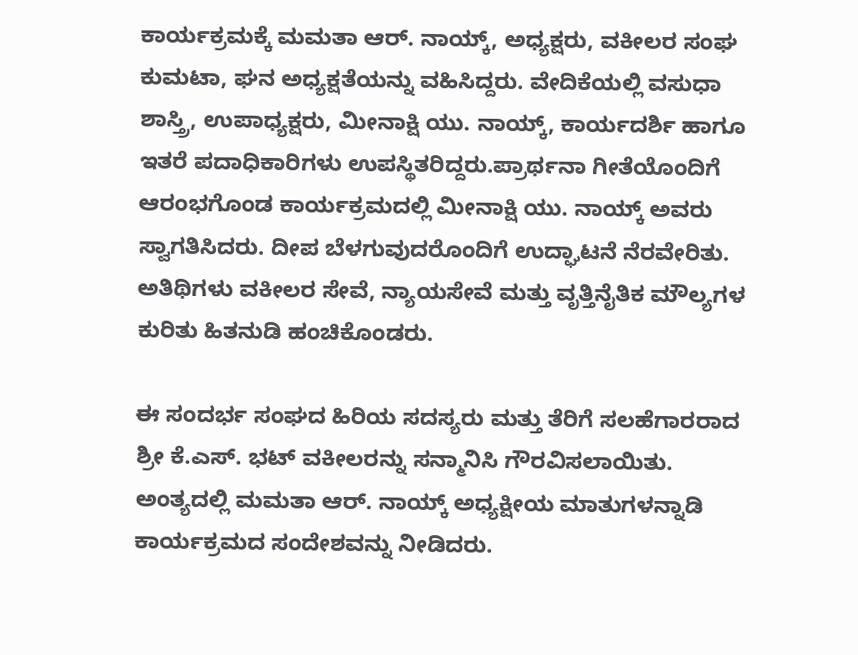ಕಾರ್ಯಕ್ರಮಕ್ಕೆ ಮಮತಾ ಆರ್. ನಾಯ್ಕ್, ಅಧ್ಯಕ್ಷರು, ವಕೀಲರ ಸಂಘ ಕುಮಟಾ, ಘನ ಅಧ್ಯಕ್ಷತೆಯನ್ನು ವಹಿಸಿದ್ದರು. ವೇದಿಕೆಯಲ್ಲಿ ವಸುಧಾ ಶಾಸ್ತ್ರಿ, ಉಪಾಧ್ಯಕ್ಷರು, ಮೀನಾಕ್ಷಿ ಯು. ನಾಯ್ಕ್, ಕಾರ್ಯದರ್ಶಿ ಹಾಗೂ ಇತರೆ ಪದಾಧಿಕಾರಿಗಳು ಉಪಸ್ಥಿತರಿದ್ದರು.ಪ್ರಾರ್ಥನಾ ಗೀತೆಯೊಂದಿಗೆ ಆರಂಭಗೊಂಡ ಕಾರ್ಯಕ್ರಮದಲ್ಲಿ ಮೀನಾಕ್ಷಿ ಯು. ನಾಯ್ಕ್ ಅವರು ಸ್ವಾಗತಿಸಿದರು. ದೀಪ ಬೆಳಗುವುದರೊಂದಿಗೆ ಉದ್ಘಾಟನೆ ನೆರವೇರಿತು. ಅತಿಥಿಗಳು ವಕೀಲರ ಸೇವೆ, ನ್ಯಾಯಸೇವೆ ಮತ್ತು ವೃತ್ತಿನೈತಿಕ ಮೌಲ್ಯಗಳ ಕುರಿತು ಹಿತನುಡಿ ಹಂಚಿಕೊಂಡರು.

ಈ ಸಂದರ್ಭ ಸಂಘದ ಹಿರಿಯ ಸದಸ್ಯರು ಮತ್ತು ತೆರಿಗೆ ಸಲಹೆಗಾರರಾದ ಶ್ರೀ ಕೆ.ಎಸ್. ಭಟ್ ವಕೀಲರನ್ನು ಸನ್ಮಾನಿಸಿ ಗೌರವಿಸಲಾಯಿತು. ಅಂತ್ಯದಲ್ಲಿ ಮಮತಾ ಆರ್. ನಾಯ್ಕ್ ಅಧ್ಯಕ್ಷೀಯ ಮಾತುಗಳನ್ನಾಡಿ ಕಾರ್ಯಕ್ರಮದ ಸಂದೇಶವನ್ನು ನೀಡಿದರು.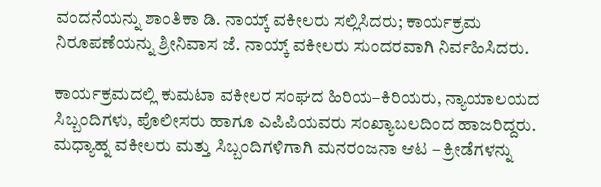ವಂದನೆಯನ್ನು ಶಾಂತಿಕಾ ಡಿ. ನಾಯ್ಕ್ ವಕೀಲರು ಸಲ್ಲಿಸಿದರು; ಕಾರ್ಯಕ್ರಮ ನಿರೂಪಣೆಯನ್ನು ಶ್ರೀನಿವಾಸ ಜೆ. ನಾಯ್ಕ್ ವಕೀಲರು ಸುಂದರವಾಗಿ ನಿರ್ವಹಿಸಿದರು.

ಕಾರ್ಯಕ್ರಮದಲ್ಲಿ ಕುಮಟಾ ವಕೀಲರ ಸಂಘದ ಹಿರಿಯ–ಕಿರಿಯರು, ನ್ಯಾಯಾಲಯದ ಸಿಬ್ಬಂದಿಗಳು, ಪೊಲೀಸರು ಹಾಗೂ ಎಪಿಪಿಯವರು ಸಂಖ್ಯಾಬಲದಿಂದ ಹಾಜರಿದ್ದರು. ಮಧ್ಯಾಹ್ನ ವಕೀಲರು ಮತ್ತು ಸಿಬ್ಬಂದಿಗಳಿಗಾಗಿ ಮನರಂಜನಾ ಆಟ – ಕ್ರೀಡೆಗಳನ್ನು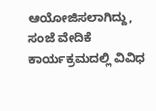ಆಯೋಜಿಸಲಾಗಿದ್ದು, ಸಂಜೆ ವೇದಿಕೆ ಕಾರ್ಯಕ್ರಮದಲ್ಲಿ ವಿವಿಧ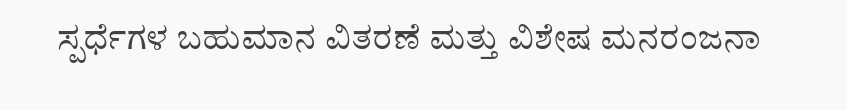ಸ್ಪರ್ಧೆಗಳ ಬಹುಮಾನ ವಿತರಣೆ ಮತ್ತು ವಿಶೇಷ ಮನರಂಜನಾ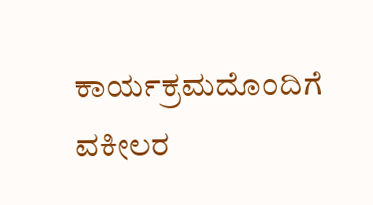ಕಾರ್ಯಕ್ರಮದೊಂದಿಗೆ ವಕೀಲರ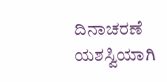ದಿನಾಚರಣೆ ಯಶಸ್ವಿಯಾಗಿ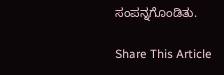ಸಂಪನ್ನಗೊಂಡಿತು.

Share This Article